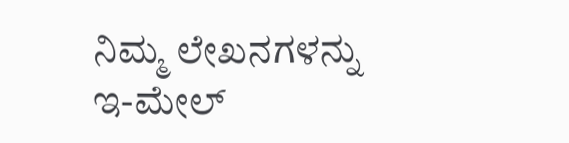ನಿಮ್ಮ ಲೇಖನಗಳನ್ನು ಇ-ಮೇಲ್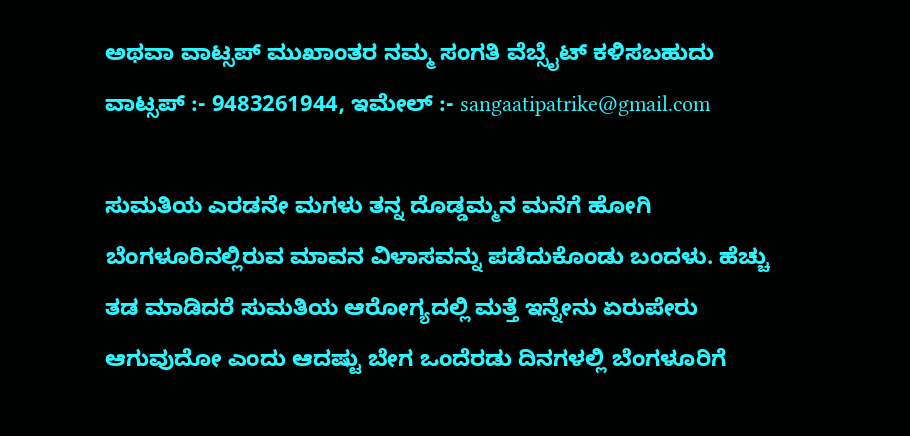ಅಥವಾ ವಾಟ್ಸಪ್ ಮುಖಾಂತರ ನಮ್ಮ ಸಂಗತಿ ವೆಬ್ಸೈಟ್ ಕಳಿಸಬಹುದು ವಾಟ್ಸಪ್‌ :- 9483261944, ಇಮೇಲ್ :- sangaatipatrike@gmail.com

ಸುಮತಿಯ ಎರಡನೇ ಮಗಳು ತನ್ನ ದೊಡ್ಡಮ್ಮನ ಮನೆಗೆ ಹೋಗಿ ಬೆಂಗಳೂರಿನಲ್ಲಿರುವ ಮಾವನ ವಿಳಾಸವನ್ನು ಪಡೆದುಕೊಂಡು ಬಂದಳು. ಹೆಚ್ಚು ತಡ ಮಾಡಿದರೆ ಸುಮತಿಯ ಆರೋಗ್ಯದಲ್ಲಿ ಮತ್ತೆ ಇನ್ನೇನು ಏರುಪೇರು ಆಗುವುದೋ ಎಂದು ಆದಷ್ಟು ಬೇಗ ಒಂದೆರಡು ದಿನಗಳಲ್ಲಿ ಬೆಂಗಳೂರಿಗೆ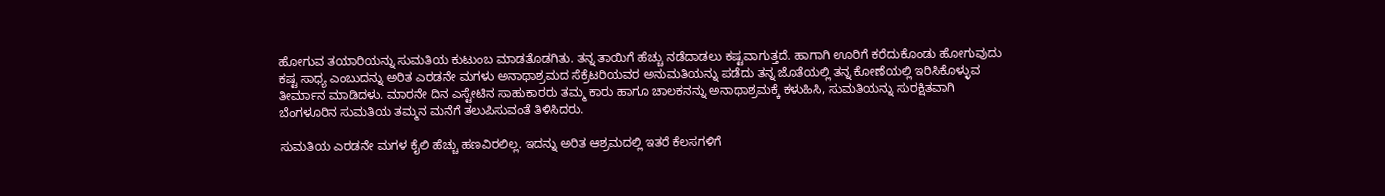ಹೋಗುವ ತಯಾರಿಯನ್ನು ಸುಮತಿಯ ಕುಟುಂಬ ಮಾಡತೊಡಗಿತು. ತನ್ನ ತಾಯಿಗೆ ಹೆಚ್ಚು ನಡೆದಾಡಲು ಕಷ್ಟವಾಗುತ್ತದೆ. ಹಾಗಾಗಿ ಊರಿಗೆ ಕರೆದುಕೊಂಡು ಹೋಗುವುದು ಕಷ್ಟ ಸಾಧ್ಯ ಎಂಬುದನ್ನು ಅರಿತ ಎರಡನೇ ಮಗಳು ಅನಾಥಾಶ್ರಮದ ಸೆಕ್ರೆಟರಿಯವರ ಅನುಮತಿಯನ್ನು ಪಡೆದು ತನ್ನ ಜೊತೆಯಲ್ಲಿ ತನ್ನ ಕೋಣೆಯಲ್ಲಿ ಇರಿಸಿಕೊಳ್ಳುವ ತೀರ್ಮಾನ ಮಾಡಿದಳು. ಮಾರನೇ ದಿನ ಎಸ್ಟೇಟಿನ ಸಾಹುಕಾರರು ತಮ್ಮ ಕಾರು ಹಾಗೂ ಚಾಲಕನನ್ನು ಅನಾಥಾಶ್ರಮಕ್ಕೆ ಕಳುಹಿಸಿ, ಸುಮತಿಯನ್ನು ಸುರಕ್ಷಿತವಾಗಿ ಬೆಂಗಳೂರಿನ ಸುಮತಿಯ ತಮ್ಮನ ಮನೆಗೆ ತಲುಪಿಸುವಂತೆ ತಿಳಿಸಿದರು.

ಸುಮತಿಯ ಎರಡನೇ ಮಗಳ ಕೈಲಿ ಹೆಚ್ಚು ಹಣವಿರಲಿಲ್ಲ. ಇದನ್ನು ಅರಿತ ಆಶ್ರಮದಲ್ಲಿ ಇತರೆ ಕೆಲಸಗಳಿಗೆ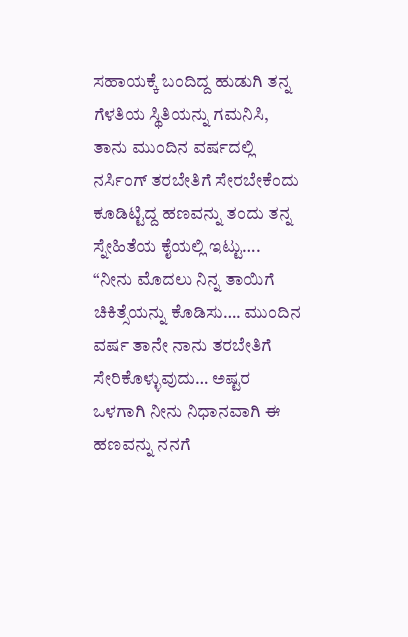ಸಹಾಯಕ್ಕೆ ಬಂದಿದ್ದ ಹುಡುಗಿ ತನ್ನ ಗೆಳತಿಯ ಸ್ಥಿತಿಯನ್ನು ಗಮನಿಸಿ, ತಾನು ಮುಂದಿನ ವರ್ಷದಲ್ಲಿ ನರ್ಸಿಂಗ್ ತರಬೇತಿಗೆ ಸೇರಬೇಕೆಂದು ಕೂಡಿಟ್ಟಿದ್ದ ಹಣವನ್ನು ತಂದು ತನ್ನ ಸ್ನೇಹಿತೆಯ ಕೈಯಲ್ಲಿ ಇಟ್ಟು…. “ನೀನು ಮೊದಲು ನಿನ್ನ ತಾಯಿಗೆ ಚಿಕಿತ್ಸೆಯನ್ನು ಕೊಡಿಸು…. ಮುಂದಿನ ವರ್ಷ ತಾನೇ ನಾನು ತರಬೇತಿಗೆ ಸೇರಿಕೊಳ್ಳುವುದು… ಅಷ್ಟರ ಒಳಗಾಗಿ ನೀನು ನಿಧಾನವಾಗಿ ಈ ಹಣವನ್ನು ನನಗೆ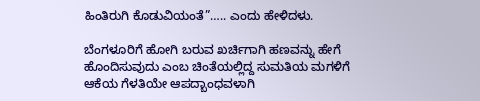ಹಿಂತಿರುಗಿ ಕೊಡುವಿಯಂತೆ”….. ಎಂದು ಹೇಳಿದಳು.

ಬೆಂಗಳೂರಿಗೆ ಹೋಗಿ ಬರುವ ಖರ್ಚಿಗಾಗಿ ಹಣವನ್ನು ಹೇಗೆ ಹೊಂದಿಸುವುದು ಎಂಬ ಚಿಂತೆಯಲ್ಲಿದ್ದ ಸುಮತಿಯ ಮಗಳಿಗೆ ಆಕೆಯ ಗೆಳತಿಯೇ ಆಪದ್ಬಾಂಧವಳಾಗಿ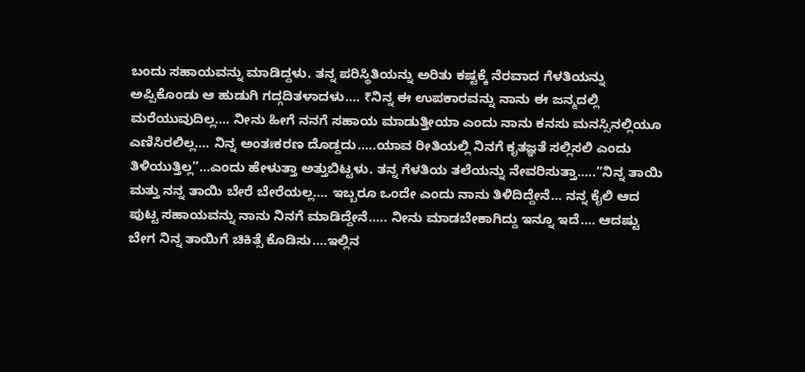ಬಂದು ಸಹಾಯವನ್ನು ಮಾಡಿದ್ದಳು. ತನ್ನ ಪರಿಸ್ಥಿತಿಯನ್ನು ಅರಿತು ಕಷ್ಟಕ್ಕೆ ನೆರವಾದ ಗೆಳತಿಯನ್ನು ಅಪ್ಪಿಕೊಂಡು ಆ ಹುಡುಗಿ ಗದ್ಗದಿತಳಾದಳು…. ₹ನಿನ್ನ ಈ ಉಪಕಾರವನ್ನು ನಾನು ಈ ಜನ್ಮದಲ್ಲಿ ಮರೆಯುವುದಿಲ್ಲ…. ನೀನು ಹೀಗೆ ನನಗೆ ಸಹಾಯ ಮಾಡುತ್ತೀಯಾ ಎಂದು ನಾನು ಕನಸು ಮನಸ್ಸಿನಲ್ಲಿಯೂ ಎಣಿಸಿರಲಿಲ್ಲ…. ನಿನ್ನ ಅಂತಃಕರಣ ದೊಡ್ದದು…..ಯಾವ ರೀತಿಯಲ್ಲಿ ನಿನಗೆ ಕೃತಜ್ಞತೆ ಸಲ್ಲಿಸಲಿ ಎಂದು ತಿಳಿಯುತ್ತಿಲ್ಲ”…ಎಂದು ಹೇಳುತ್ತಾ ಅತ್ತುಬಿಟ್ಟಳು. ತನ್ನ ಗೆಳತಿಯ ತಲೆಯನ್ನು ನೇವರಿಸುತ್ತಾ…..”ನಿನ್ನ ತಾಯಿ ಮತ್ತು ನನ್ನ ತಾಯಿ ಬೇರೆ ಬೇರೆಯಲ್ಲ…. ಇಬ್ಬರೂ ಒಂದೇ ಎಂದು ನಾನು ತಿಳಿದಿದ್ದೇನೆ… ನನ್ನ ಕೈಲಿ ಆದ ಪುಟ್ಟ ಸಹಾಯವನ್ನು ನಾನು ನಿನಗೆ ಮಾಡಿದ್ದೇನೆ….. ನೀನು ಮಾಡಬೇಕಾಗಿದ್ದು ಇನ್ನೂ ಇದೆ…. ಆದಷ್ಟು ಬೇಗ ನಿನ್ನ ತಾಯಿಗೆ ಚಿಕಿತ್ಸೆ ಕೊಡಿಸು….ಇಲ್ಲಿನ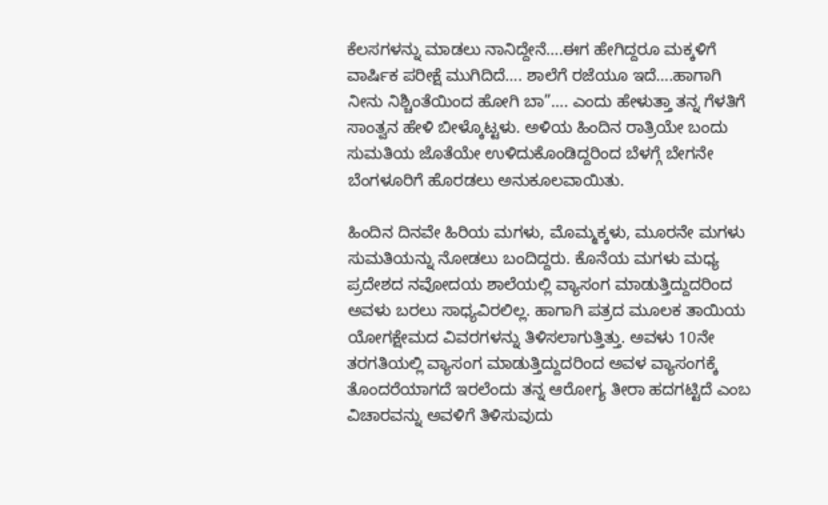ಕೆಲಸಗಳನ್ನು ಮಾಡಲು ನಾನಿದ್ದೇನೆ….ಈಗ ಹೇಗಿದ್ದರೂ ಮಕ್ಕಳಿಗೆ ವಾರ್ಷಿಕ ಪರೀಕ್ಷೆ ಮುಗಿದಿದೆ…. ಶಾಲೆಗೆ ರಜೆಯೂ ಇದೆ….ಹಾಗಾಗಿ ನೀನು ನಿಶ್ಚಿಂತೆಯಿಂದ ಹೋಗಿ ಬಾ”…. ಎಂದು ಹೇಳುತ್ತಾ ತನ್ನ ಗೆಳತಿಗೆ ಸಾಂತ್ವನ ಹೇಳಿ ಬೀಳ್ಕೊಟ್ಟಳು. ಅಳಿಯ ಹಿಂದಿನ ರಾತ್ರಿಯೇ ಬಂದು ಸುಮತಿಯ ಜೊತೆಯೇ ಉಳಿದುಕೊಂಡಿದ್ದರಿಂದ ಬೆಳಗ್ಗೆ ಬೇಗನೇ ಬೆಂಗಳೂರಿಗೆ ಹೊರಡಲು ಅನುಕೂಲವಾಯಿತು.

ಹಿಂದಿನ ದಿನವೇ ಹಿರಿಯ ಮಗಳು, ಮೊಮ್ಮಕ್ಕಳು, ಮೂರನೇ ಮಗಳು ಸುಮತಿಯನ್ನು ನೋಡಲು ಬಂದಿದ್ದರು. ಕೊನೆಯ ಮಗಳು ಮಧ್ಯ ಪ್ರದೇಶದ ನವೋದಯ ಶಾಲೆಯಲ್ಲಿ ವ್ಯಾಸಂಗ ಮಾಡುತ್ತಿದ್ದುದರಿಂದ ಅವಳು ಬರಲು ಸಾಧ್ಯವಿರಲಿಲ್ಲ. ಹಾಗಾಗಿ ಪತ್ರದ ಮೂಲಕ ತಾಯಿಯ ಯೋಗಕ್ಷೇಮದ ವಿವರಗಳನ್ನು ತಿಳಿಸಲಾಗುತ್ತಿತ್ತು. ಅವಳು 10ನೇ ತರಗತಿಯಲ್ಲಿ ವ್ಯಾಸಂಗ ಮಾಡುತ್ತಿದ್ದುದರಿಂದ ಅವಳ ವ್ಯಾಸಂಗಕ್ಕೆ ತೊಂದರೆಯಾಗದೆ ಇರಲೆಂದು ತನ್ನ ಆರೋಗ್ಯ ತೀರಾ ಹದಗಟ್ಟಿದೆ ಎಂಬ ವಿಚಾರವನ್ನು ಅವಳಿಗೆ ತಿಳಿಸುವುದು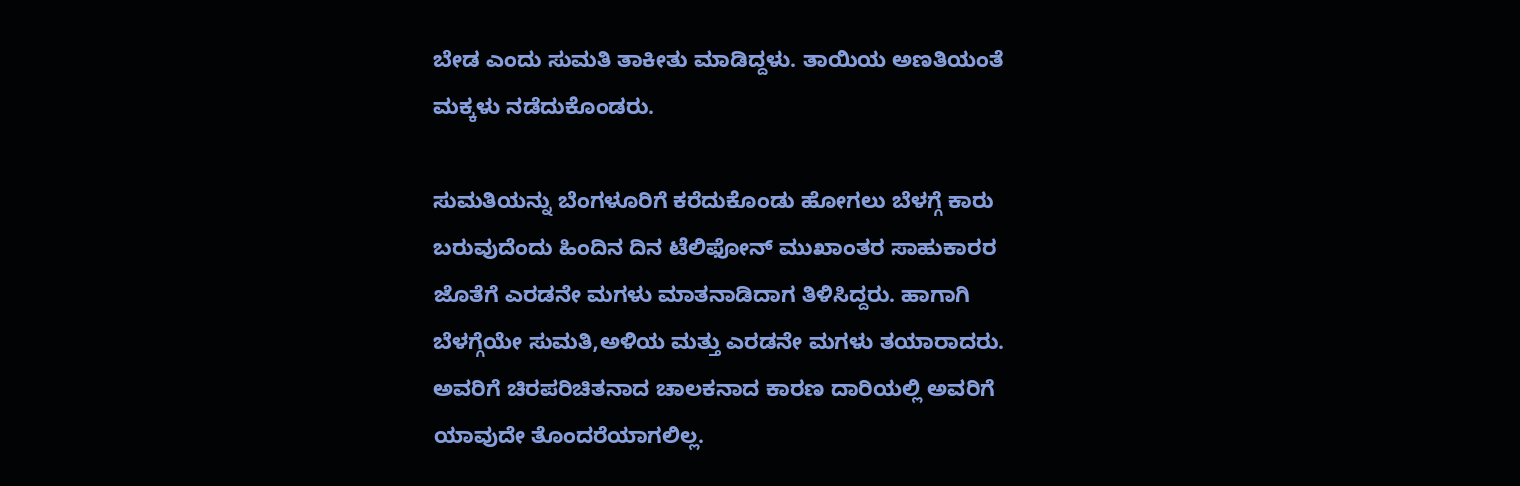ಬೇಡ ಎಂದು ಸುಮತಿ ತಾಕೀತು ಮಾಡಿದ್ದಳು. ತಾಯಿಯ ಅಣತಿಯಂತೆ ಮಕ್ಕಳು ನಡೆದುಕೊಂಡರು.

ಸುಮತಿಯನ್ನು ಬೆಂಗಳೂರಿಗೆ ಕರೆದುಕೊಂಡು ಹೋಗಲು ಬೆಳಗ್ಗೆ ಕಾರು ಬರುವುದೆಂದು ಹಿಂದಿನ ದಿನ ಟೆಲಿಫೋನ್ ಮುಖಾಂತರ ಸಾಹುಕಾರರ ಜೊತೆಗೆ ಎರಡನೇ ಮಗಳು ಮಾತನಾಡಿದಾಗ ತಿಳಿಸಿದ್ದರು. ಹಾಗಾಗಿ ಬೆಳಗ್ಗೆಯೇ ಸುಮತಿ,ಅಳಿಯ ಮತ್ತು ಎರಡನೇ ಮಗಳು ತಯಾರಾದರು. ಅವರಿಗೆ ಚಿರಪರಿಚಿತನಾದ ಚಾಲಕನಾದ ಕಾರಣ ದಾರಿಯಲ್ಲಿ ಅವರಿಗೆ ಯಾವುದೇ ತೊಂದರೆಯಾಗಲಿಲ್ಲ.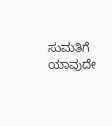ಸುಮತಿಗೆ ಯಾವುದೇ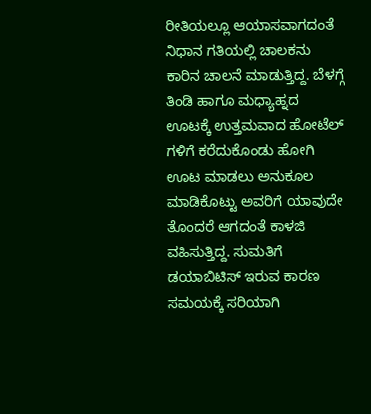ರೀತಿಯಲ್ಲೂ ಆಯಾಸವಾಗದಂತೆ ನಿಧಾನ ಗತಿಯಲ್ಲಿ ಚಾಲಕನು ಕಾರಿನ ಚಾಲನೆ ಮಾಡುತ್ತಿದ್ದ. ಬೆಳಗ್ಗೆ ತಿಂಡಿ ಹಾಗೂ ಮಧ್ಯಾಹ್ನದ ಊಟಕ್ಕೆ ಉತ್ತಮವಾದ ಹೋಟೆಲ್ ಗಳಿಗೆ ಕರೆದುಕೊಂಡು ಹೋಗಿ ಊಟ ಮಾಡಲು ಅನುಕೂಲ ಮಾಡಿಕೊಟ್ಟು ಅವರಿಗೆ ಯಾವುದೇ ತೊಂದರೆ ಆಗದಂತೆ ಕಾಳಜಿ ವಹಿಸುತ್ತಿದ್ದ. ಸುಮತಿಗೆ ಡಯಾಬಿಟಿಸ್ ಇರುವ ಕಾರಣ ಸಮಯಕ್ಕೆ ಸರಿಯಾಗಿ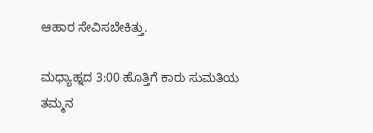ಆಹಾರ ಸೇವಿಸಬೇಕಿತ್ತು.

ಮಧ್ಯಾಹ್ನದ 3:00 ಹೊತ್ತಿಗೆ ಕಾರು ಸುಮತಿಯ ತಮ್ಮನ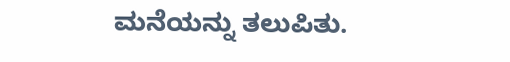ಮನೆಯನ್ನು ತಲುಪಿತು.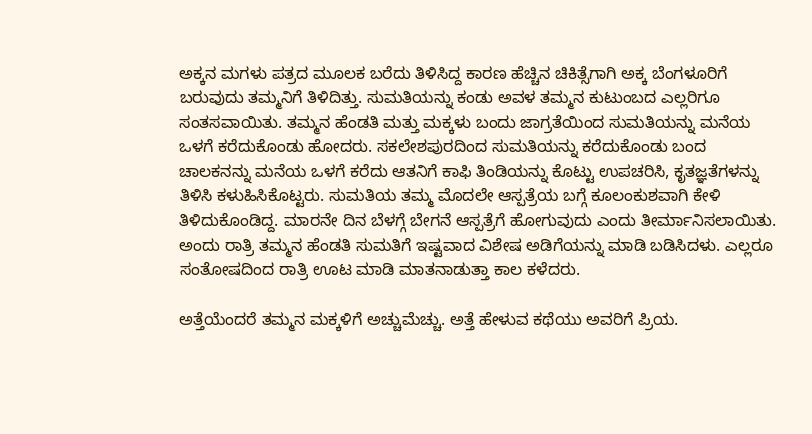ಅಕ್ಕನ ಮಗಳು ಪತ್ರದ ಮೂಲಕ ಬರೆದು ತಿಳಿಸಿದ್ದ ಕಾರಣ ಹೆಚ್ಚಿನ ಚಿಕಿತ್ಸೆಗಾಗಿ ಅಕ್ಕ ಬೆಂಗಳೂರಿಗೆ ಬರುವುದು ತಮ್ಮನಿಗೆ ತಿಳಿದಿತ್ತು. ಸುಮತಿಯನ್ನು ಕಂಡು ಅವಳ ತಮ್ಮನ ಕುಟುಂಬದ ಎಲ್ಲರಿಗೂ ಸಂತಸವಾಯಿತು. ತಮ್ಮನ ಹೆಂಡತಿ ಮತ್ತು ಮಕ್ಕಳು ಬಂದು ಜಾಗ್ರತೆಯಿಂದ ಸುಮತಿಯನ್ನು ಮನೆಯ ಒಳಗೆ ಕರೆದುಕೊಂಡು ಹೋದರು. ಸಕಲೇಶಪುರದಿಂದ ಸುಮತಿಯನ್ನು ಕರೆದುಕೊಂಡು ಬಂದ ಚಾಲಕನನ್ನು ಮನೆಯ ಒಳಗೆ ಕರೆದು ಆತನಿಗೆ ಕಾಫಿ ತಿಂಡಿಯನ್ನು ಕೊಟ್ಟು ಉಪಚರಿಸಿ, ಕೃತಜ್ಞತೆಗಳನ್ನು ತಿಳಿಸಿ ಕಳುಹಿಸಿಕೊಟ್ಟರು. ಸುಮತಿಯ ತಮ್ಮ ಮೊದಲೇ ಆಸ್ಪತ್ರೆಯ ಬಗ್ಗೆ ಕೂಲಂಕುಶವಾಗಿ ಕೇಳಿ ತಿಳಿದುಕೊಂಡಿದ್ದ. ಮಾರನೇ ದಿನ ಬೆಳಗ್ಗೆ ಬೇಗನೆ ಆಸ್ಪತ್ರೆಗೆ ಹೋಗುವುದು ಎಂದು ತೀರ್ಮಾನಿಸಲಾಯಿತು. ಅಂದು ರಾತ್ರಿ ತಮ್ಮನ ಹೆಂಡತಿ ಸುಮತಿಗೆ ಇಷ್ಟವಾದ ವಿಶೇಷ ಅಡಿಗೆಯನ್ನು ಮಾಡಿ ಬಡಿಸಿದಳು. ಎಲ್ಲರೂ ಸಂತೋಷದಿಂದ ರಾತ್ರಿ ಊಟ ಮಾಡಿ ಮಾತನಾಡುತ್ತಾ ಕಾಲ ಕಳೆದರು.

ಅತ್ತೆಯೆಂದರೆ ತಮ್ಮನ ಮಕ್ಕಳಿಗೆ ಅಚ್ಚುಮೆಚ್ಚು. ಅತ್ತೆ ಹೇಳುವ ಕಥೆಯು ಅವರಿಗೆ ಪ್ರಿಯ.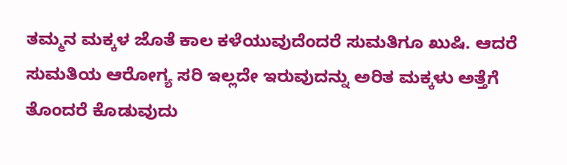ತಮ್ಮನ ಮಕ್ಕಳ ಜೊತೆ ಕಾಲ ಕಳೆಯುವುದೆಂದರೆ ಸುಮತಿಗೂ ಖುಷಿ. ಆದರೆ ಸುಮತಿಯ ಆರೋಗ್ಯ ಸರಿ ಇಲ್ಲದೇ ಇರುವುದನ್ನು ಅರಿತ ಮಕ್ಕಳು ಅತ್ತೆಗೆ ತೊಂದರೆ ಕೊಡುವುದು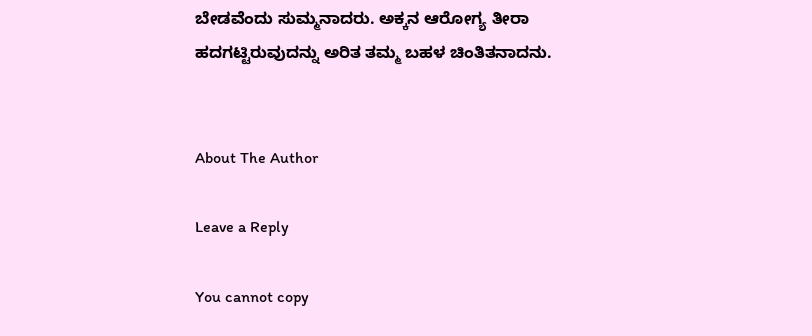ಬೇಡವೆಂದು ಸುಮ್ಮನಾದರು. ಅಕ್ಕನ ಆರೋಗ್ಯ ತೀರಾ ಹದಗಟ್ಟಿರುವುದನ್ನು ಅರಿತ ತಮ್ಮ ಬಹಳ ಚಿಂತಿತನಾದನು.


About The Author

Leave a Reply

You cannot copy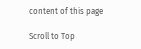content of this page

Scroll to Top